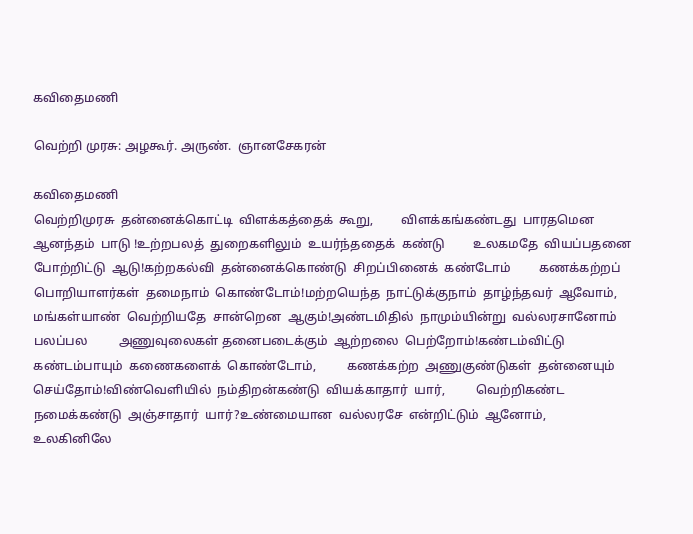கவிதைமணி

வெற்றி முரசு: அழகூர். அருண்.  ஞானசேகரன்

கவிதைமணி
வெற்றிமுரசு  தன்னைக்கொட்டி  விளக்கத்தைக்  கூறு,         விளக்கங்கண்டது  பாரதமென  ஆனந்தம்  பாடு !உற்றபலத்  துறைகளிலும்  உயர்ந்ததைக்  கண்டு         உலகமதே  வியப்பதனை  போற்றிட்டு  ஆடு!கற்றகல்வி  தன்னைக்கொண்டு  சிறப்பினைக்  கண்டோம்         கணக்கற்றப்  பொறியாளர்கள்  தமைநாம்  கொண்டோம்!மற்றயெந்த  நாட்டுக்குநாம்  தாழ்ந்தவர்  ஆவோம்,         மங்கள்யாண்  வெற்றியதே  சான்றென  ஆகும்!அண்டமிதில்  நாமும்யின்று  வல்லரசானோம்  பலப்பல          அணுவுலைகள் தனைபடைக்கும்  ஆற்றலை  பெற்றோம்!கண்டம்விட்டு  கண்டம்பாயும்  கணைகளைக்  கொண்டோம்,          கணக்கற்ற  அணுகுண்டுகள்  தன்னையும்  செய்தோம்!விண்வெளியில்  நம்திறன்கண்டு  வியக்காதார்  யார்,          வெற்றிகண்ட  நமைக்கண்டு  அஞ்சாதார்  யார்?உண்மையான  வல்லரசே  என்றிட்டும்  ஆனோம்,          உலகினிலே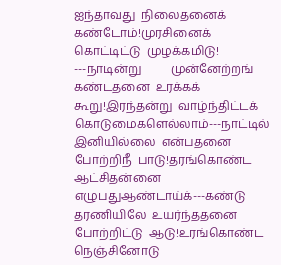ஐந்தாவது  நிலைதனைக்  கண்டோம்!முரசினைக்  கொட்டிட்டு  முழக்கமிடு! ---நாடின்று          முன்னேற்றங்  கண்டதனை  உரக்கக்  கூறு!இரந்தன்று  வாழ்ந்திட்டக்  கொடுமைகளெல்லாம்---நாட்டில்          இனியில்லை  என்பதனை  போற்றிநீ  பாடு!தரங்கொண்ட  ஆட்சிதன்னை  எழுபதுஆண்டாய்க்---கண்டு          தரணியிலே  உயர்ந்ததனை  போற்றிட்டு  ஆடு!உரங்கொண்ட  நெஞ்சினோடு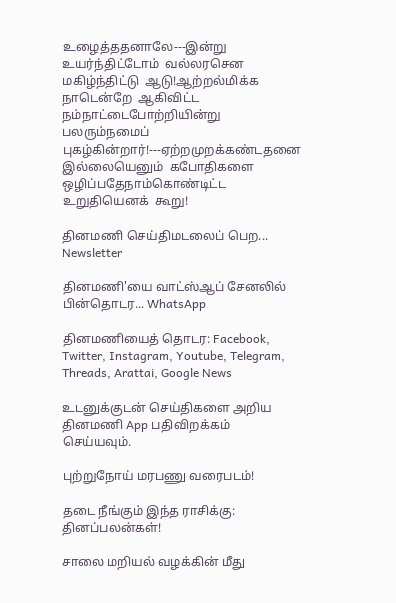உழைத்ததனாலே---இன்று          உயர்ந்திட்டோம்  வல்லரசென  மகிழ்ந்திட்டு  ஆடு!ஆற்றல்மிக்க  நாடென்றே  ஆகிவிட்ட  நம்நாட்டைபோற்றியின்று  பலரும்நமைப்  புகழ்கின்றார்!---ஏற்றமுறக்கண்டதனை  இல்லையெனும்  கபோதிகளை  ஒழிப்பதேநாம்கொண்டிட்ட  உறுதியெனக்  கூறு!

தினமணி செய்திமடலைப் பெற... Newsletter

தினமணி'யை வாட்ஸ்ஆப் சேனலில் பின்தொடர... WhatsApp

தினமணியைத் தொடர: Facebook, Twitter, Instagram, Youtube, Telegram, Threads, Arattai, Google News

உடனுக்குடன் செய்திகளை அறிய தினமணி App பதிவிறக்கம் செய்யவும்.

புற்றுநோய் மரபணு வரைபடம்!

தடை நீங்கும் இந்த ராசிக்கு: தினப்பலன்கள்!

சாலை மறியல் வழக்கின் மீது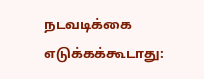நடவடிக்கை எடுக்கக்கூடாது: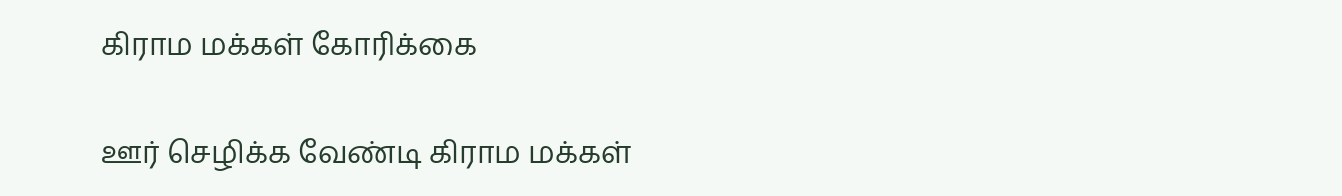கிராம மக்கள் கோரிக்கை

ஊர் செழிக்க வேண்டி கிராம மக்கள்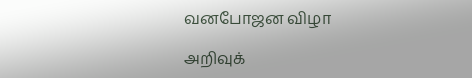வனபோஜன விழா

அறிவுக்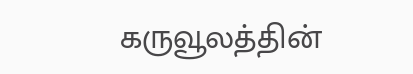கருவூலத்தின்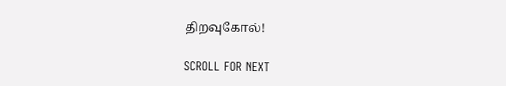திறவுகோல்!

SCROLL FOR NEXT